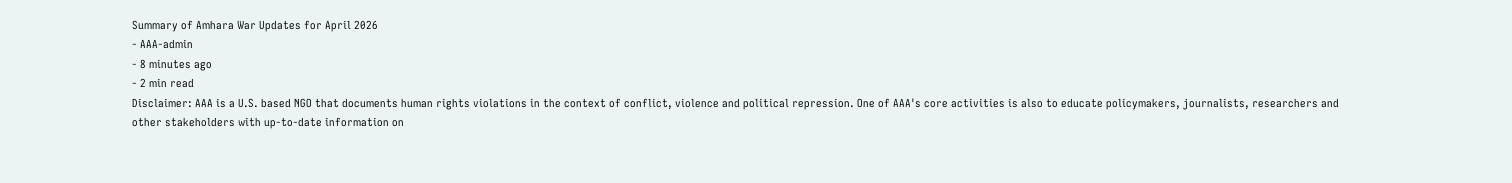Summary of Amhara War Updates for April 2026
- AAA-admin
- 8 minutes ago
- 2 min read
Disclaimer: AAA is a U.S. based NGO that documents human rights violations in the context of conflict, violence and political repression. One of AAA's core activities is also to educate policymakers, journalists, researchers and other stakeholders with up-to-date information on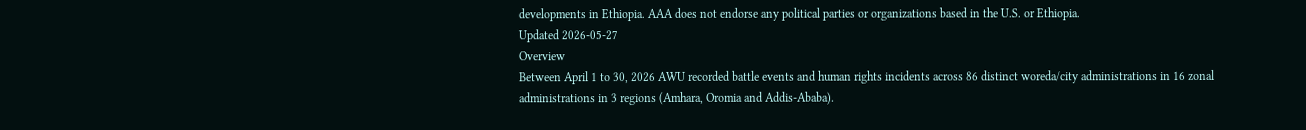developments in Ethiopia. AAA does not endorse any political parties or organizations based in the U.S. or Ethiopia.
Updated 2026-05-27
Overview
Between April 1 to 30, 2026 AWU recorded battle events and human rights incidents across 86 distinct woreda/city administrations in 16 zonal administrations in 3 regions (Amhara, Oromia and Addis-Ababa).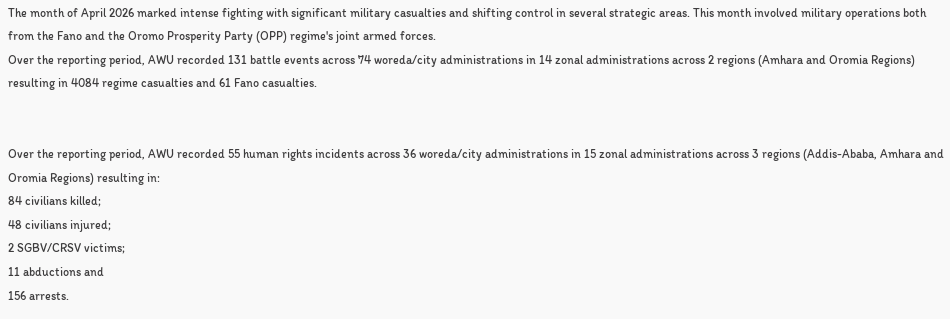The month of April 2026 marked intense fighting with significant military casualties and shifting control in several strategic areas. This month involved military operations both from the Fano and the Oromo Prosperity Party (OPP) regime's joint armed forces.
Over the reporting period, AWU recorded 131 battle events across 74 woreda/city administrations in 14 zonal administrations across 2 regions (Amhara and Oromia Regions) resulting in 4084 regime casualties and 61 Fano casualties.


Over the reporting period, AWU recorded 55 human rights incidents across 36 woreda/city administrations in 15 zonal administrations across 3 regions (Addis-Ababa, Amhara and Oromia Regions) resulting in:
84 civilians killed;
48 civilians injured;
2 SGBV/CRSV victims;
11 abductions and
156 arrests.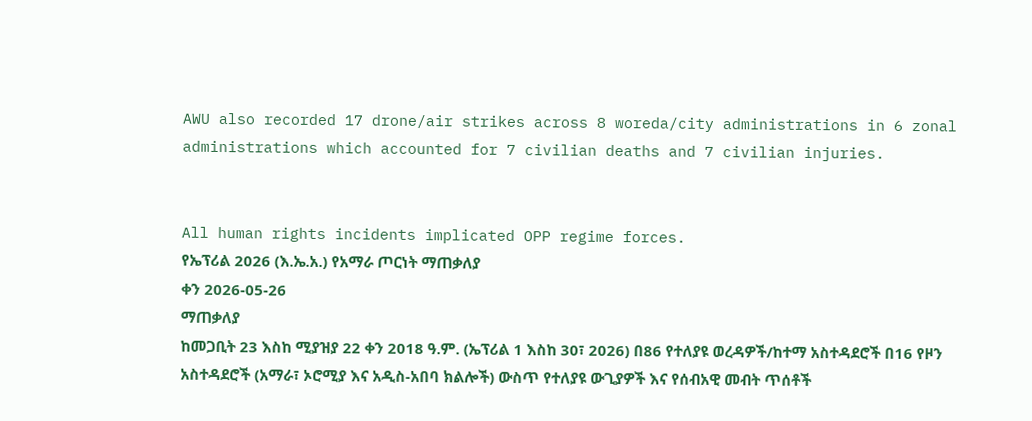AWU also recorded 17 drone/air strikes across 8 woreda/city administrations in 6 zonal administrations which accounted for 7 civilian deaths and 7 civilian injuries.


All human rights incidents implicated OPP regime forces.
የኤፕሪል 2026 (እ.ኤ.አ.) የአማራ ጦርነት ማጠቃለያ
ቀን 2026-05-26
ማጠቃለያ
ከመጋቢት 23 እስከ ሚያዝያ 22 ቀን 2018 ዓ.ም. (ኤፕሪል 1 እስከ 30፣ 2026) በ86 የተለያዩ ወረዳዎች/ከተማ አስተዳደሮች በ16 የዞን አስተዳደሮች (አማራ፣ ኦሮሚያ እና አዲስ-አበባ ክልሎች) ውስጥ የተለያዩ ውጊያዎች እና የሰብአዊ መብት ጥሰቶች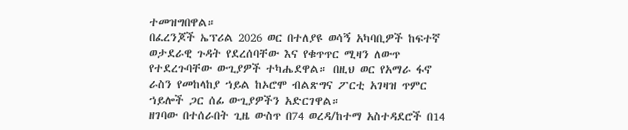ተመዝግበዋል።
በፈረንጆች ኤፕሪል 2026 ወር በተለያዩ ወሳኝ አካባቢዎች ከፍተኛ ወታደራዊ ጉዳት የደረሰባቸው እና የቁጥጥር ሚዛን ለውጥ የተደረጉባቸው ውጊያዎች ተካሔደዋል። በዚህ ወር የአማራ ፋኖ ራስን የመከላከያ ኀይል ከኦሮሞ ብልጽግና ፖርቲ አገዛዝ ጥምር ኀይሎች ጋር ሰፊ ውጊያዎችን አድርገዋል።
ዘገባው በተሰራበት ጊዜ ውስጥ በ74 ወረዳ/ከተማ አስተዳደሮች በ14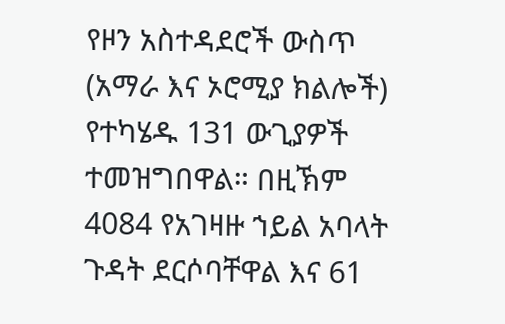የዞን አስተዳደሮች ውስጥ (አማራ እና ኦሮሚያ ክልሎች) የተካሄዱ 131 ውጊያዎች ተመዝግበዋል። በዚኽም 4084 የአገዛዙ ኀይል አባላት ጉዳት ደርሶባቸዋል እና 61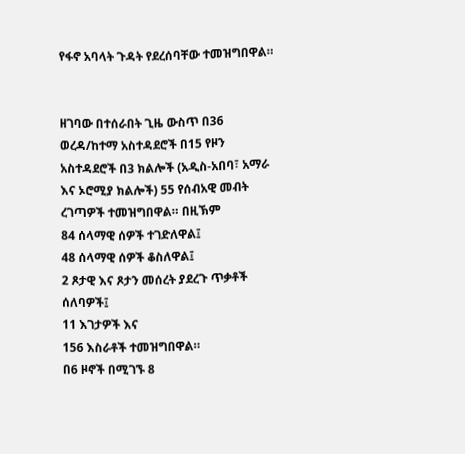የፋኖ አባላት ጉዳት የደረሰባቸው ተመዝግበዋል።


ዘገባው በተሰራበት ጊዜ ውስጥ በ36 ወረዳ/ከተማ አስተዳደሮች በ15 የዞን አስተዳደሮች በ3 ክልሎች (አዲስ-አበባ፣ አማራ እና ኦሮሚያ ክልሎች) 55 የሰብአዊ መብት ረገጣዎች ተመዝግበዋል። በዚኽም
84 ሰላማዊ ሰዎች ተገድለዋል፤
48 ሰላማዊ ሰዎች ቆስለዋል፤
2 ጾታዊ እና ጾታን መሰረት ያደረጉ ጥቃቶች ሰለባዎች፤
11 እገታዎች እና
156 እስራቶች ተመዝግበዋል።
በ6 ዞኖች በሚገኙ 8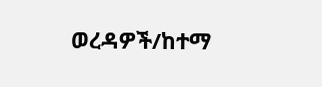ወረዳዎች/ከተማ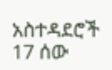አስተዳደሮች 17 ሰው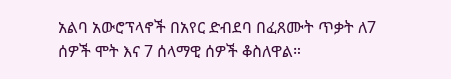አልባ አውሮፕላኖች በአየር ድብደባ በፈጸሙት ጥቃት ለ7 ሰዎች ሞት እና 7 ሰላማዊ ሰዎች ቆስለዋል።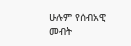ሁሉም የሰብአዊ መብት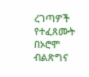ረገጣዎች የተፈጸሙት በኦሮሞ ብልጽግና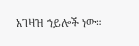አገዛዝ ኀይሎች ነው።